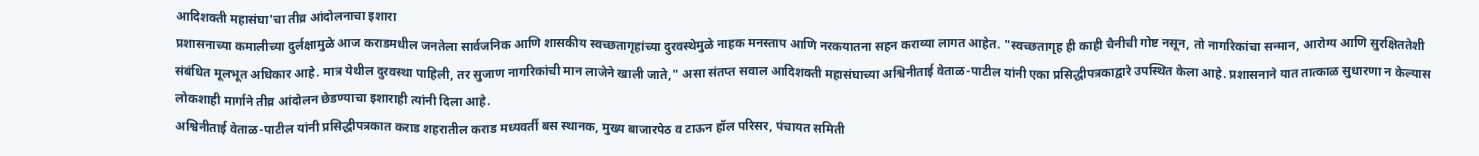आदिशक्ती महासंघा'चा तीव्र आंदोलनाचा इशारा
प्रशासनाच्या कमालीच्या दुर्लक्षामुळे आज कराडमधील जनतेला सार्वजनिक आणि शासकीय स्वच्छतागृहांच्या दुरवस्थेमुळे नाहक मनस्ताप आणि नरकयातना सहन कराव्या लागत आहेत. "स्वच्छतागृह ही काही चैनीची गोष्ट नसून, तो नागरिकांचा सन्मान, आरोग्य आणि सुरक्षिततेशी संबंधित मूलभूत अधिकार आहे. मात्र येथील दुरवस्था पाहिली, तर सुजाण नागरिकांची मान लाजेने खाली जाते," असा संतप्त सवाल आदिशक्ती महासंघाच्या अश्विनीताई वेताळ-पाटील यांनी एका प्रसिद्धीपत्रकाद्वारे उपस्थित केला आहे. प्रशासनाने यात तात्काळ सुधारणा न केल्यास लोकशाही मार्गाने तीव्र आंदोलन छेडण्याचा इशाराही त्यांनी दिला आहे.
अश्विनीताई वेताळ-पाटील यांनी प्रसिद्धीपत्रकात कराड शहरातील कराड मध्यवर्ती बस स्थानक, मुख्य बाजारपेठ व टाऊन हॉल परिसर, पंचायत समिती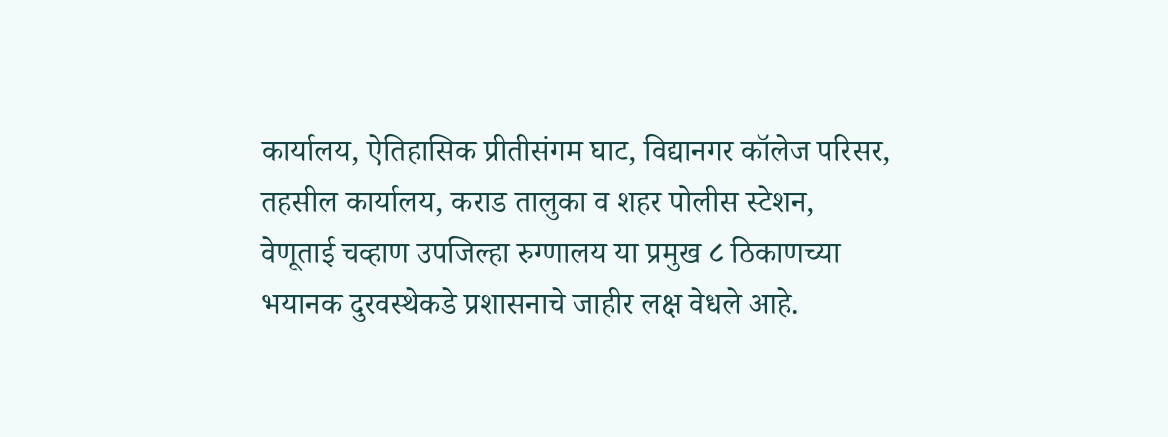कार्यालय, ऐतिहासिक प्रीतीसंगम घाट, विद्यानगर कॉलेज परिसर, तहसील कार्यालय, कराड तालुका व शहर पोलीस स्टेशन, वेणूताई चव्हाण उपजिल्हा रुग्णालय या प्रमुख ८ ठिकाणच्या भयानक दुरवस्थेकडे प्रशासनाचे जाहीर लक्ष वेधले आहे.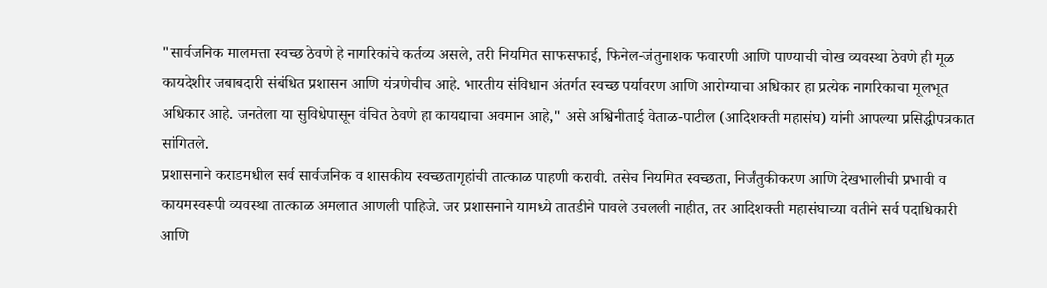"सार्वजनिक मालमत्ता स्वच्छ ठेवणे हे नागरिकांचे कर्तव्य असले, तरी नियमित साफसफाई, फिनेल-जंतुनाशक फवारणी आणि पाण्याची चोख व्यवस्था ठेवणे ही मूळ कायदेशीर जबाबदारी संबंधित प्रशासन आणि यंत्रणेचीच आहे. भारतीय संविधान अंतर्गत स्वच्छ पर्यावरण आणि आरोग्याचा अधिकार हा प्रत्येक नागरिकाचा मूलभूत अधिकार आहे. जनतेला या सुविधेपासून वंचित ठेवणे हा कायद्याचा अवमान आहे," असे अश्विनीताई वेताळ-पाटील (आदिशक्ती महासंघ) यांनी आपल्या प्रसिद्धीपत्रकात सांगितले.
प्रशासनाने कराडमधील सर्व सार्वजनिक व शासकीय स्वच्छतागृहांची तात्काळ पाहणी करावी. तसेच नियमित स्वच्छता, निर्जंतुकीकरण आणि देखभालीची प्रभावी व कायमस्वरूपी व्यवस्था तात्काळ अमलात आणली पाहिजे. जर प्रशासनाने यामध्ये तातडीने पावले उचलली नाहीत, तर आदिशक्ती महासंघाच्या वतीने सर्व पदाधिकारी आणि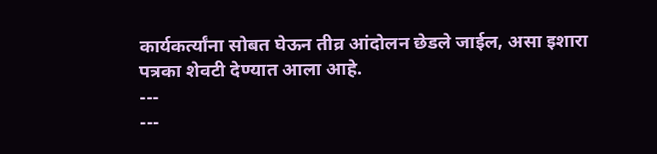कार्यकर्त्यांना सोबत घेऊन तीव्र आंदोलन छेडले जाईल, असा इशारा पत्रका शेवटी देण्यात आला आहे.
---
---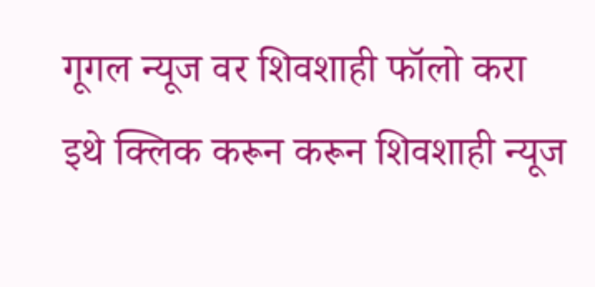गूगल न्यूज वर शिवशाही फॉलो करा
इथे क्लिक करून करून शिवशाही न्यूज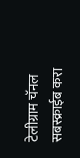टेलीग्राम चॅनल सबस्क्राईब करा